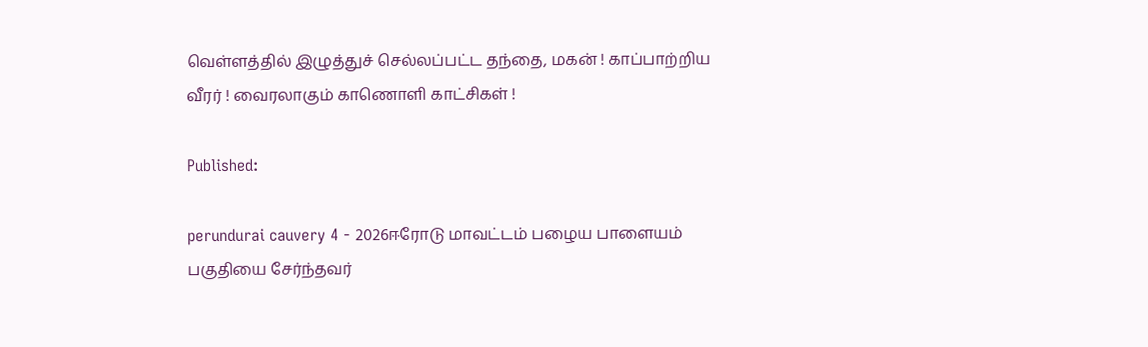வெள்ளத்தில் இழுத்துச் செல்லப்பட்ட தந்தை, மகன் ! காப்பாற்றிய வீரர் ! வைரலாகும் காணொளி காட்சிகள் !

Published:

perundurai cauvery 4 - 2026ஈரோடு மாவட்டம் பழைய பாளையம் பகுதியை சேர்ந்தவர்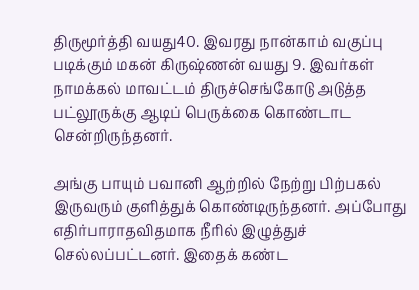திருமூர்த்தி வயது40. இவரது நான்காம் வகுப்பு படிக்கும் மகன் கிருஷ்ணன் வயது 9. இவர்கள் நாமக்கல் மாவட்டம் திருச்செங்கோடு அடுத்த பட்லூருக்கு ஆடிப் பெருக்கை கொண்டாட சென்றிருந்தனர்.

அங்கு பாயும் பவானி ஆற்றில் நேற்று பிற்பகல் இருவரும் குளித்துக் கொண்டிருந்தனர். அப்போது எதிர்பாராதவிதமாக நீரில் இழுத்துச் செல்லப்பட்டனர். இதைக் கண்ட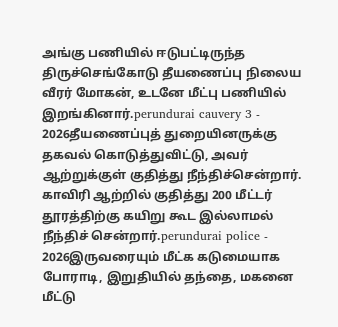அங்கு பணியில் ஈடுபட்டிருந்த திருச்செங்கோடு தீயணைப்பு நிலைய வீரர் மோகன், உடனே மீட்பு பணியில் இறங்கினார்.perundurai cauvery 3 - 2026தீயணைப்புத் துறையினருக்கு தகவல் கொடுத்துவிட்டு, அவர் ஆற்றுக்குள் குதித்து நீந்திச்சென்றார். காவிரி ஆற்றில் குதித்து 200 மீட்டர் தூரத்திற்கு கயிறு கூட இல்லாமல் நீந்திச் சென்றார்.perundurai police - 2026இருவரையும் மீட்க கடுமையாக போராடி, இறுதியில் தந்தை, மகனை மீட்டு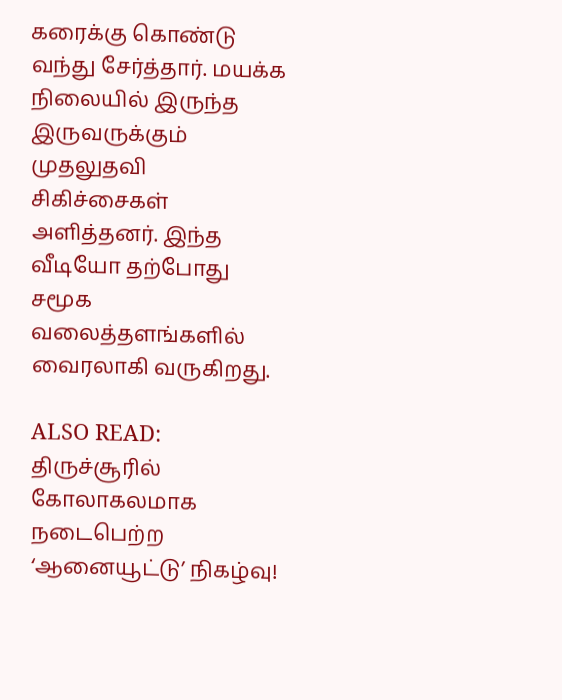கரைக்கு கொண்டு வந்து சேர்த்தார். மயக்க நிலையில் இருந்த இருவருக்கும் முதலுதவி சிகிச்சைகள் அளித்தனர். இந்த வீடியோ தற்போது சமூக வலைத்தளங்களில் வைரலாகி வருகிறது.

ALSO READ:  திருச்சூரில் கோலாகலமாக நடைபெற்ற ‘ஆனையூட்டு’ நிகழ்வு!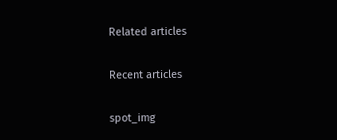Related articles

Recent articles

spot_img